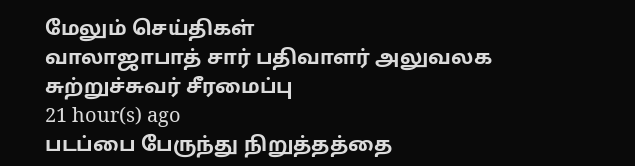மேலும் செய்திகள்
வாலாஜாபாத் சார் பதிவாளர் அலுவலக சுற்றுச்சுவர் சீரமைப்பு
21 hour(s) ago
படப்பை பேருந்து நிறுத்தத்தை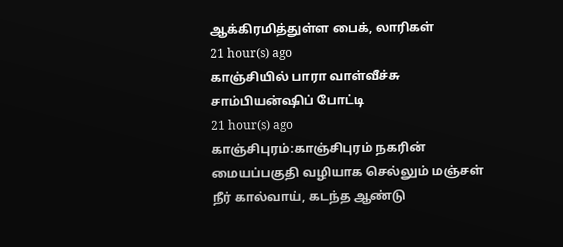ஆக்கிரமித்துள்ள பைக், லாரிகள்
21 hour(s) ago
காஞ்சியில் பாரா வாள்வீச்சு சாம்பியன்ஷிப் போட்டி
21 hour(s) ago
காஞ்சிபுரம்:காஞ்சிபுரம் நகரின் மையப்பகுதி வழியாக செல்லும் மஞ்சள் நீர் கால்வாய், கடந்த ஆண்டு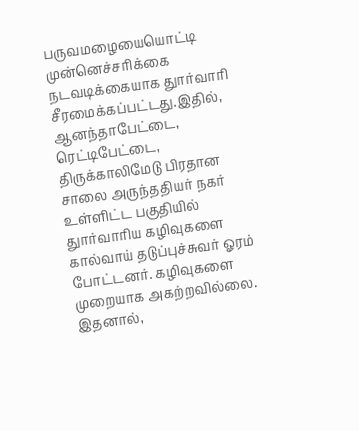பருவமழையையொட்டி முன்னெச்சரிக்கை நடவடிக்கையாக துார்வாரி சீரமைக்கப்பட்டது.இதில், ஆனந்தாபேட்டை, ரெட்டிபேட்டை, திருக்காலிமேடு பிரதான சாலை அருந்ததியர் நகர் உள்ளிட்ட பகுதியில் துார்வாரிய கழிவுகளை கால்வாய் தடுப்புச்சுவர் ஓரம் போட்டனர். கழிவுகளை முறையாக அகற்றவில்லை. இதனால்,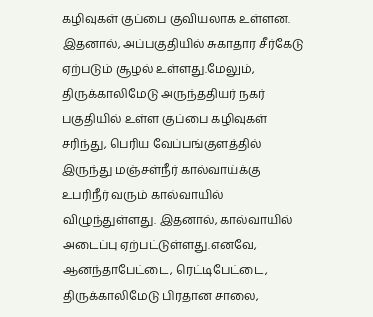கழிவுகள் குப்பை குவியலாக உள்ளன. இதனால், அப்பகுதியில் சுகாதார சீர்கேடு ஏற்படும் சூழல் உள்ளது.மேலும், திருக்காலிமேடு அருந்ததியர் நகர் பகுதியில் உள்ள குப்பை கழிவுகள் சரிந்து, பெரிய வேப்பங்குளத்தில் இருந்து மஞ்சள்நீர் கால்வாய்க்கு உபரிநீர் வரும் கால்வாயில் விழுந்துள்ளது. இதனால், கால்வாயில் அடைப்பு ஏற்பட்டுள்ளது.எனவே, ஆனந்தாபேட்டை, ரெட்டிபேட்டை, திருக்காலிமேடு பிரதான சாலை,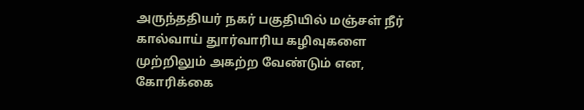அருந்ததியர் நகர் பகுதியில் மஞ்சள் நீர் கால்வாய் துார்வாரிய கழிவுகளை முற்றிலும் அகற்ற வேண்டும் என, கோரிக்கை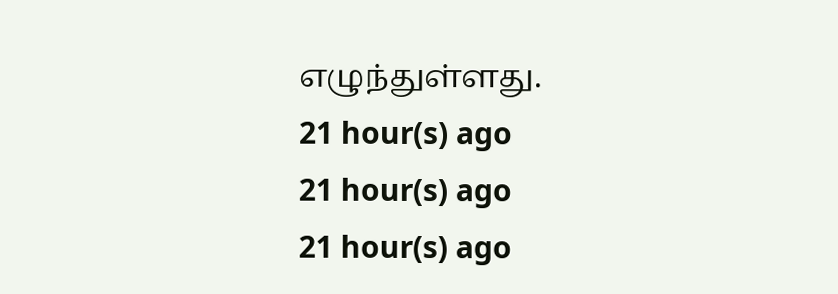எழுந்துள்ளது.
21 hour(s) ago
21 hour(s) ago
21 hour(s) ago